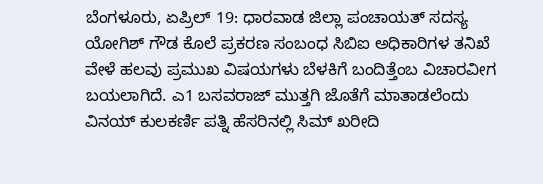ಬೆಂಗಳೂರು, ಏಪ್ರಿಲ್ 19: ಧಾರವಾಡ ಜಿಲ್ಲಾ ಪಂಚಾಯತ್ ಸದಸ್ಯ ಯೋಗಿಶ್ ಗೌಡ ಕೊಲೆ ಪ್ರಕರಣ ಸಂಬಂಧ ಸಿಬಿಐ ಅಧಿಕಾರಿಗಳ ತನಿಖೆ ವೇಳೆ ಹಲವು ಪ್ರಮುಖ ವಿಷಯಗಳು ಬೆಳಕಿಗೆ ಬಂದಿತ್ತೆಂಬ ವಿಚಾರವೀಗ ಬಯಲಾಗಿದೆ. ಎ1 ಬಸವರಾಜ್ ಮುತ್ತಗಿ ಜೊತೆಗೆ ಮಾತಾಡಲೆಂದು ವಿನಯ್ ಕುಲಕರ್ಣಿ ಪತ್ನಿ ಹೆಸರಿನಲ್ಲಿ ಸಿಮ್ ಖರೀದಿ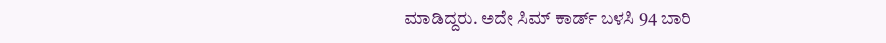ಮಾಡಿದ್ದರು. ಅದೇ ಸಿಮ್ ಕಾರ್ಡ್ ಬಳಸಿ 94 ಬಾರಿ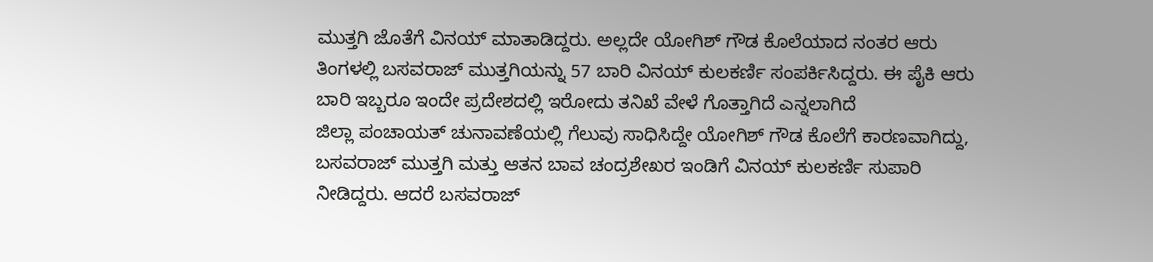ಮುತ್ತಗಿ ಜೊತೆಗೆ ವಿನಯ್ ಮಾತಾಡಿದ್ದರು. ಅಲ್ಲದೇ ಯೋಗಿಶ್ ಗೌಡ ಕೊಲೆಯಾದ ನಂತರ ಆರು ತಿಂಗಳಲ್ಲಿ ಬಸವರಾಜ್ ಮುತ್ತಗಿಯನ್ನು 57 ಬಾರಿ ವಿನಯ್ ಕುಲಕರ್ಣಿ ಸಂಪರ್ಕಿಸಿದ್ದರು. ಈ ಪೈಕಿ ಆರು ಬಾರಿ ಇಬ್ಬರೂ ಇಂದೇ ಪ್ರದೇಶದಲ್ಲಿ ಇರೋದು ತನಿಖೆ ವೇಳೆ ಗೊತ್ತಾಗಿದೆ ಎನ್ನಲಾಗಿದೆ
ಜಿಲ್ಲಾ ಪಂಚಾಯತ್ ಚುನಾವಣೆಯಲ್ಲಿ ಗೆಲುವು ಸಾಧಿಸಿದ್ದೇ ಯೋಗಿಶ್ ಗೌಡ ಕೊಲೆಗೆ ಕಾರಣವಾಗಿದ್ದು, ಬಸವರಾಜ್ ಮುತ್ತಗಿ ಮತ್ತು ಆತನ ಬಾವ ಚಂದ್ರಶೇಖರ ಇಂಡಿಗೆ ವಿನಯ್ ಕುಲಕರ್ಣಿ ಸುಪಾರಿ ನೀಡಿದ್ದರು. ಆದರೆ ಬಸವರಾಜ್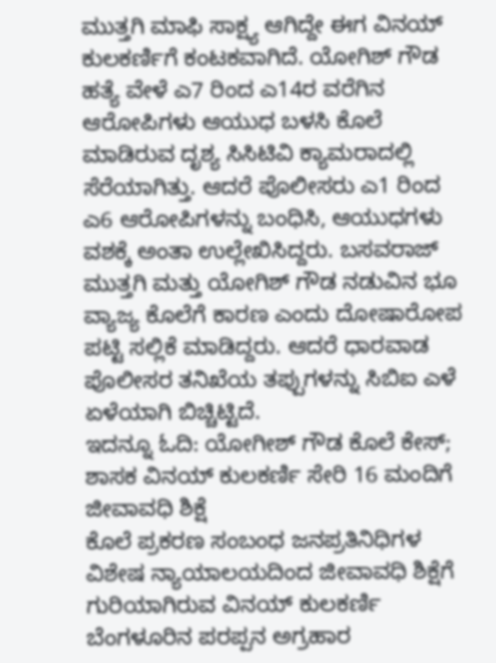ಮುತ್ತಗಿ ಮಾಫಿ ಸಾಕ್ಷ್ಯ ಆಗಿದ್ದೇ ಈಗ ವಿನಯ್ ಕುಲಕರ್ಣಿಗೆ ಕಂಟಕವಾಗಿದೆ. ಯೋಗಿಶ್ ಗೌಡ ಹತ್ಯೆ ವೇಳೆ ಎ7 ರಿಂದ ಎ14ರ ವರೆಗಿನ ಆರೋಪಿಗಳು ಆಯುಧ ಬಳಸಿ ಕೊಲೆ ಮಾಡಿರುವ ದೃಶ್ಯ ಸಿಸಿಟಿವಿ ಕ್ಯಾಮರಾದಲ್ಲಿ ಸೆರೆಯಾಗಿತ್ತು. ಆದರೆ ಪೊಲೀಸರು ಎ1 ರಿಂದ ಎ6 ಆರೋಪಿಗಳನ್ನು ಬಂಧಿಸಿ, ಆಯುಧಗಳು ವಶಕ್ಕೆ ಅಂತಾ ಉಲ್ಲೇಖಿಸಿದ್ದರು. ಬಸವರಾಜ್ ಮುತ್ತಗಿ ಮತ್ತು ಯೋಗಿಶ್ ಗೌಡ ನಡುವಿನ ಭೂ ವ್ಯಾಜ್ಯ ಕೊಲೆಗೆ ಕಾರಣ ಎಂದು ದೋಷಾರೋಪ ಪಟ್ಟಿ ಸಲ್ಲಿಕೆ ಮಾಡಿದ್ದರು. ಆದರೆ ಧಾರವಾಡ ಪೊಲೀಸರ ತನಿಖೆಯ ತಪ್ಪುಗಳನ್ನು ಸಿಬಿಐ ಎಳೆ ಏಳೆಯಾಗಿ ಬಿಚ್ಚಿಟ್ಟಿದೆ.
ಇದನ್ನೂ ಓದಿ: ಯೋಗೀಶ್ ಗೌಡ ಕೊಲೆ ಕೇಸ್; ಶಾಸಕ ವಿನಯ್ ಕುಲಕರ್ಣಿ ಸೇರಿ 16 ಮಂದಿಗೆ ಜೀವಾವಧಿ ಶಿಕ್ಷೆ
ಕೊಲೆ ಪ್ರಕರಣ ಸಂಬಂಧ ಜನಪ್ರತಿನಿಧಿಗಳ ವಿಶೇಷ ನ್ಯಾಯಾಲಯದಿಂದ ಜೀವಾವಧಿ ಶಿಕ್ಷೆಗೆ ಗುರಿಯಾಗಿರುವ ವಿನಯ್ ಕುಲಕರ್ಣಿ ಬೆಂಗಳೂರಿನ ಪರಪ್ಪನ ಅಗ್ರಹಾರ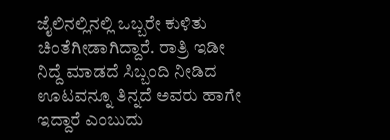ಜೈಲಿನಲ್ಲಿನಲ್ಲಿ ಒಬ್ಬರೇ ಕುಳಿತು ಚಿಂತೆಗೀಡಾಗಿದ್ದಾರೆ. ರಾತ್ರಿ ಇಡೀ ನಿದ್ದೆ ಮಾಡದೆ ಸಿಬ್ಬಂದಿ ನೀಡಿದ ಊಟವನ್ನೂ ತಿನ್ನದೆ ಅವರು ಹಾಗೇ ಇದ್ದಾರೆ ಎಂಬುದು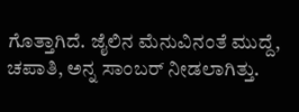ಗೊತ್ತಾಗಿದೆ. ಜೈಲಿನ ಮೆನುವಿನಂತೆ ಮುದ್ದೆ, ಚಪಾತಿ, ಅನ್ನ ಸಾಂಬರ್ ನೀಡಲಾಗಿತ್ತು.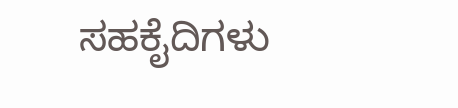ಸಹಕೈದಿಗಳು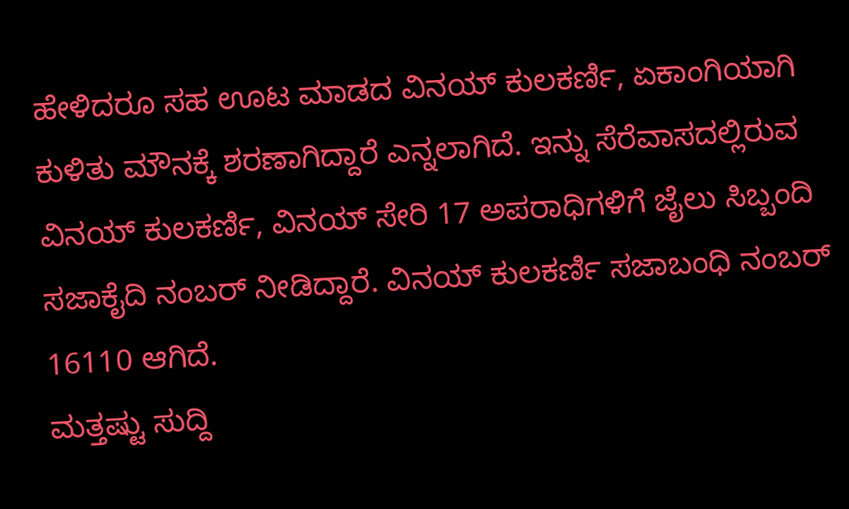ಹೇಳಿದರೂ ಸಹ ಊಟ ಮಾಡದ ವಿನಯ್ ಕುಲಕರ್ಣಿ, ಏಕಾಂಗಿಯಾಗಿ ಕುಳಿತು ಮೌನಕ್ಕೆ ಶರಣಾಗಿದ್ದಾರೆ ಎನ್ನಲಾಗಿದೆ. ಇನ್ನು ಸೆರೆವಾಸದಲ್ಲಿರುವ ವಿನಯ್ ಕುಲಕರ್ಣಿ, ವಿನಯ್ ಸೇರಿ 17 ಅಪರಾಧಿಗಳಿಗೆ ಜೈಲು ಸಿಬ್ಬಂದಿ ಸಜಾಕೈದಿ ನಂಬರ್ ನೀಡಿದ್ದಾರೆ. ವಿನಯ್ ಕುಲಕರ್ಣಿ ಸಜಾಬಂಧಿ ನಂಬರ್ 16110 ಆಗಿದೆ.
ಮತ್ತಷ್ಟು ಸುದ್ದಿ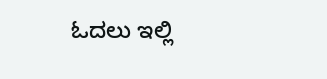ಓದಲು ಇಲ್ಲಿ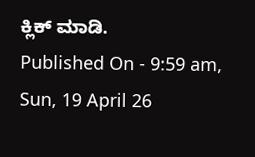ಕ್ಲಿಕ್ ಮಾಡಿ.
Published On - 9:59 am, Sun, 19 April 26